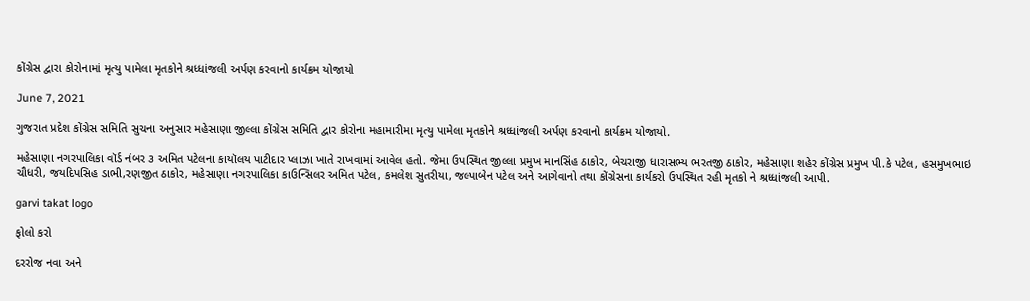કોંગ્રેસ દ્વારા કોરોનામાં મૃત્યુ પામેલા મૃતકોને શ્રધ્ધાંજલી અર્પણ કરવાનો કાર્યક્રમ યોજાયો

June 7, 2021

ગુજરાત પ્રદેશ કોંગ્રેસ સમિતિ સુચના અનુસાર મહેસાણા જીલ્લા કોંગ્રેસ સમિતિ દ્વાર કોરોના મહામારીમા મૃત્યુ પામેલા મૃતકોને શ્રધ્ધાંજલી અર્પણ કરવાનો કાર્યક્રમ યોજાયો.

મહેસાણા નગરપાલિકા વૉર્ડ નંબર ૩ અમિત પટેલના કાયૉલય પાટીદાર પ્લાઝા ખાતે રાખવામાં આવેલ હતો. જેમા ઉપસ્થિત જીલ્લા પ્રમુખ માનસિંહ ઠાકોર, બેચરાજી ધારાસભ્ય ભરતજી ઠાકોર, મહેસાણા શહેર કોંગ્રેસ પ્રમુખ પી.કે પટેલ, હસમુખભાઇ ચૌધરી, જયદિપસિહ ડાભી,રણજીત ઠાકોર, મહેસાણા નગરપાલિકા કાઉન્સિલર અમિત પટેલ, કમલેશ સુતરીયા, જલ્પાબેન પટેલ અને આગેવાનો તથા કોંગ્રેસના કાર્યકરો ઉપસ્થિત રહી મૃતકો ને શ્રધ્ધાંજલી આપી.

garvi takat logo

ફોલો કરો

દરરોજ નવા અને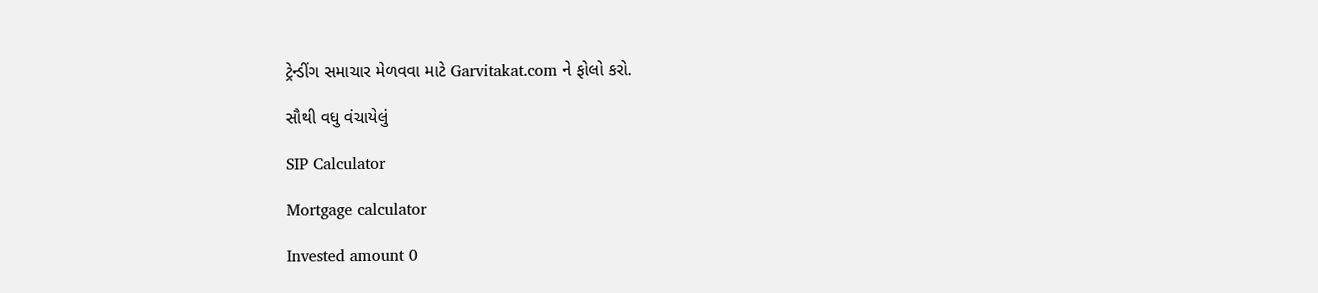ટ્રેન્ડીંગ સમાચાર મેળવવા માટે Garvitakat.com ને ફોલો કરો.

સૌથી વધુ વંચાયેલું

SIP Calculator

Mortgage calculator

Invested amount 0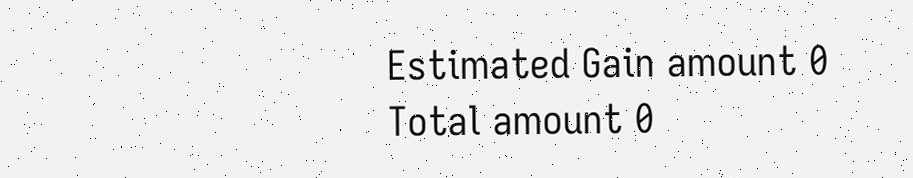Estimated Gain amount 0
Total amount 0